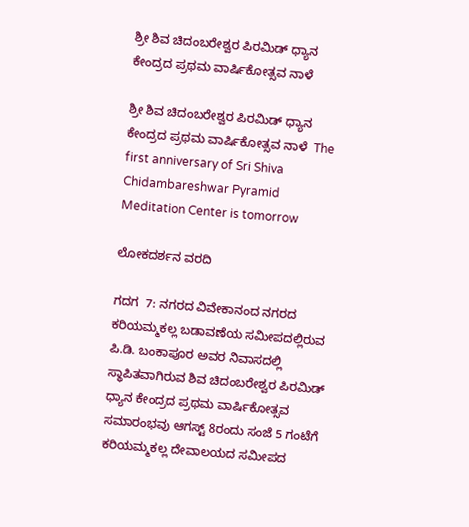ಶ್ರೀ ಶಿವ ಚಿದಂಬರೇಶ್ವರ ಪಿರಮಿಡ್ ಧ್ಯಾನ ಕೇಂದ್ರದ ಪ್ರಥಮ ವಾರ್ಷಿಕೋತ್ಸವ ನಾಳೆ

ಶ್ರೀ ಶಿವ ಚಿದಂಬರೇಶ್ವರ ಪಿರಮಿಡ್ ಧ್ಯಾನ ಕೇಂದ್ರದ ಪ್ರಥಮ ವಾರ್ಷಿಕೋತ್ಸವ ನಾಳೆ  The first anniversary of Sri Shiva Chidambareshwar Pyramid Meditation Center is tomorrow

ಲೋಕದರ್ಶನ ವರದಿ

ಗದಗ  7: ನಗರದ ವಿವೇಕಾನಂದ ನಗರದ ಕರಿಯಮ್ಮಕಲ್ಲ ಬಡಾವಣೆಯ ಸಮೀಪದಲ್ಲಿರುವ ಪಿ.ಡಿ. ಬಂಕಾಪೂರ ಅವರ ನಿವಾಸದಲ್ಲಿ ಸ್ಥಾಪಿತವಾಗಿರುವ ಶಿವ ಚಿದಂಬರೇಶ್ವರ ಪಿರಮಿಡ್ ಧ್ಯಾನ ಕೇಂದ್ರದ ಪ್ರಥಮ ವಾರ್ಷಿಕೋತ್ಸವ ಸಮಾರಂಭವು ಆಗಸ್ಟ್‌ 8ರಂದು ಸಂಜೆ 5 ಗಂಟೆಗೆ ಕರಿಯಮ್ಮಕಲ್ಲ ದೇವಾಲಯದ ಸಮೀಪದ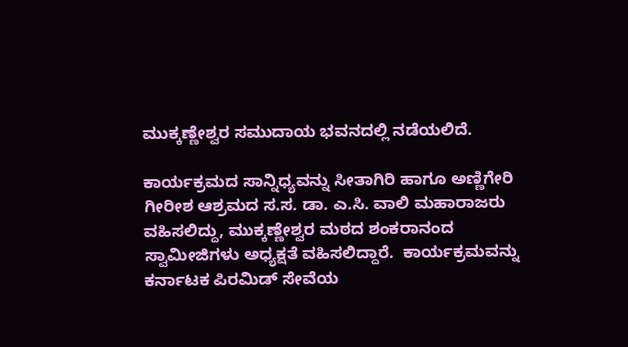ಮುಕ್ಕಣ್ಣೇಶ್ವರ ಸಮುದಾಯ ಭವನದಲ್ಲಿ ನಡೆಯಲಿದೆ.

ಕಾರ್ಯಕ್ರಮದ ಸಾನ್ನಿಧ್ಯವನ್ನು ಸೀತಾಗಿರಿ ಹಾಗೂ ಅಣ್ಣಿಗೇರಿ ಗೀರೀಶ ಆಶ್ರಮದ ಸ.ಸ. ಡಾ. ಎ.ಸಿ. ವಾಲಿ ಮಹಾರಾಜರು ವಹಿಸಲಿದ್ದು, ಮುಕ್ಕಣ್ಣೇಶ್ವರ ಮಠದ ಶಂಕರಾನಂದ ಸ್ವಾಮೀಜಿಗಳು ಅಧ್ಯಕ್ಷತೆ ವಹಿಸಲಿದ್ದಾರೆ.  ಕಾರ್ಯಕ್ರಮವನ್ನು ಕರ್ನಾಟಕ ಪಿರಮಿಡ್ ಸೇವೆಯ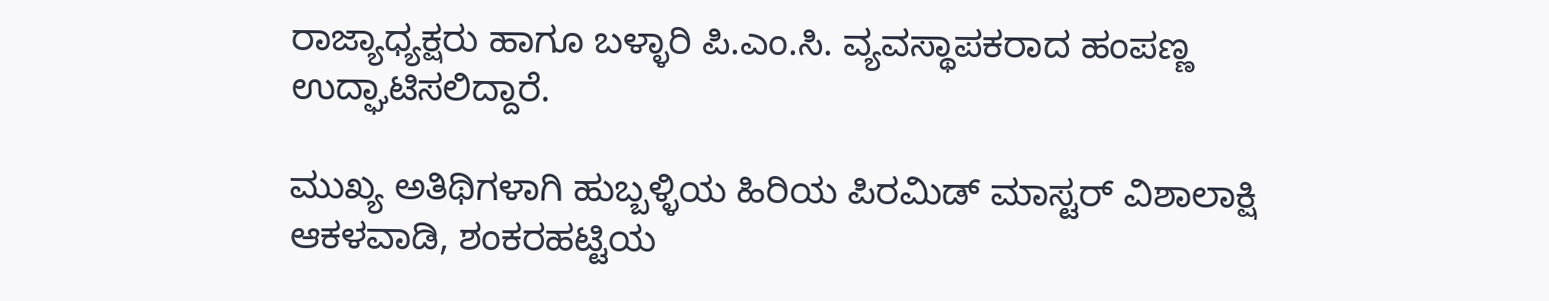ರಾಜ್ಯಾಧ್ಯಕ್ಷರು ಹಾಗೂ ಬಳ್ಳಾರಿ ಪಿ.ಎಂ.ಸಿ. ವ್ಯವಸ್ಥಾಪಕರಾದ ಹಂಪಣ್ಣ ಉದ್ಘಾಟಿಸಲಿದ್ದಾರೆ.

ಮುಖ್ಯ ಅತಿಥಿಗಳಾಗಿ ಹುಬ್ಬಳ್ಳಿಯ ಹಿರಿಯ ಪಿರಮಿಡ್ ಮಾಸ್ಟರ್ ವಿಶಾಲಾಕ್ಷಿ ಆಕಳವಾಡಿ, ಶಂಕರಹಟ್ಟಿಯ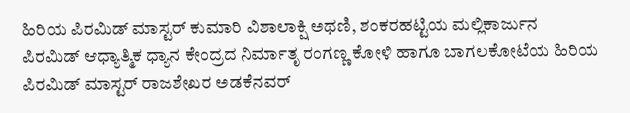ಹಿರಿಯ ಪಿರಮಿಡ್ ಮಾಸ್ಟರ್ ಕುಮಾರಿ ವಿಶಾಲಾಕ್ಷಿ ಅಥಣಿ, ಶಂಕರಹಟ್ಟಿಯ ಮಲ್ಲಿಕಾರ್ಜುನ ಪಿರಮಿಡ್ ಆಧ್ಯಾತ್ಮಿಕ ಧ್ಯಾನ ಕೇಂದ್ರದ ನಿರ್ಮಾತೃ ರಂಗಣ್ಣ ಕೋಳಿ ಹಾಗೂ ಬಾಗಲಕೋಟೆಯ ಹಿರಿಯ ಪಿರಮಿಡ್ ಮಾಸ್ಟರ್ ರಾಜಶೇಖರ ಅಡಕೆನವರ್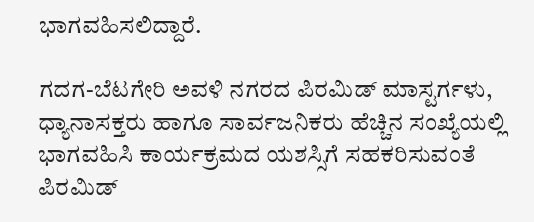ಭಾಗವಹಿಸಲಿದ್ದಾರೆ.

ಗದಗ-ಬೆಟಗೇರಿ ಅವಳಿ ನಗರದ ಪಿರಮಿಡ್ ಮಾಸ್ಟರ್ಗಳು, ಧ್ಯಾನಾಸಕ್ತರು ಹಾಗೂ ಸಾರ್ವಜನಿಕರು ಹೆಚ್ಚಿನ ಸಂಖ್ಯೆಯಲ್ಲಿ ಭಾಗವಹಿಸಿ ಕಾರ್ಯಕ್ರಮದ ಯಶಸ್ಸಿಗೆ ಸಹಕರಿಸುವಂತೆ ಪಿರಮಿಡ್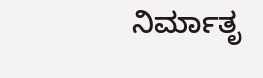ನಿರ್ಮಾತೃ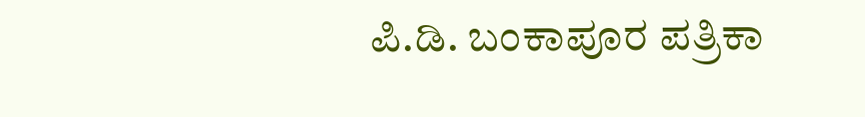ಪಿ.ಡಿ. ಬಂಕಾಪೂರ ಪತ್ರಿಕಾ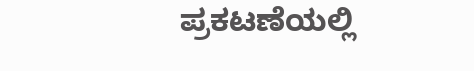ಪ್ರಕಟಣೆಯಲ್ಲಿ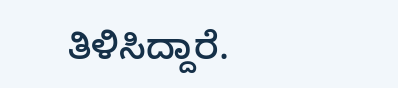ತಿಳಿಸಿದ್ದಾರೆ.